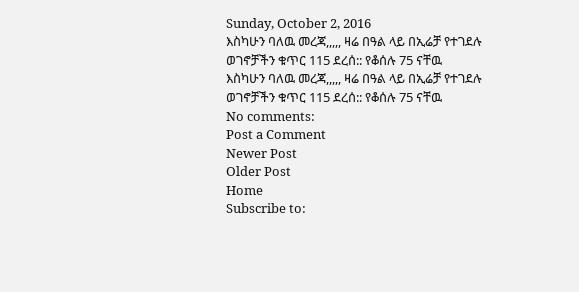Sunday, October 2, 2016
እስካሁን ባለዉ መረጃ,,,,, ዛሬ በዓል ላይ በኢሬቻ የተገደሉ ወገኖቻችን ቁጥር 115 ደረሰ:: የቆሰሉ 75 ናቸዉ
እስካሁን ባለዉ መረጃ,,,,, ዛሬ በዓል ላይ በኢሬቻ የተገደሉ ወገኖቻችን ቁጥር 115 ደረሰ:: የቆሰሉ 75 ናቸዉ
No comments:
Post a Comment
Newer Post
Older Post
Home
Subscribe to: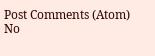Post Comments (Atom)
No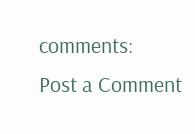comments:
Post a Comment